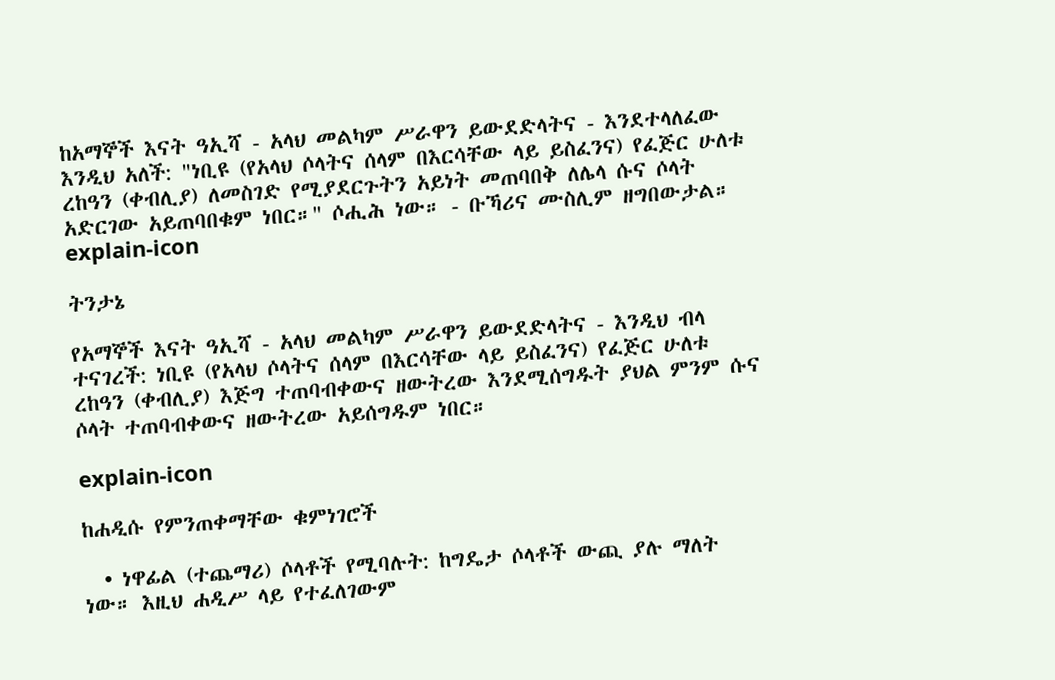ከአማኞች እናት ዓኢሻ - አላህ መልካም ሥራዋን ይውደድላትና - እንደተላለፈው እንዲህ አለች: "ነቢዩ (የአላህ ሶላትና ሰላም በእርሳቸው ላይ ይስፈንና) የፈጅር ሁለቱ ረከዓን (ቀብሊያ) ለመስገድ የሚያደርጉትን አይነት መጠባበቅ ለሌላ ሱና ሶላት አድርገው አይጠባበቁም ነበር።" ሶሒሕ ነው። - ቡኻሪና ሙስሊም ዘግበውታል።
explain-icon

ትንታኔ

የአማኞች እናት ዓኢሻ - አላህ መልካም ሥራዋን ይውደድላትና - እንዲህ ብላ ተናገረች: ነቢዩ (የአላህ ሶላትና ሰላም በእርሳቸው ላይ ይስፈንና) የፈጅር ሁለቱ ረከዓን (ቀብሊያ) እጅግ ተጠባብቀውና ዘውትረው እንደሚሰግዱት ያህል ምንም ሱና ሶላት ተጠባብቀውና ዘውትረው አይሰግዱም ነበር።

explain-icon

ከሐዲሱ የምንጠቀማቸው ቁምነገሮች

  • ነዋፊል (ተጨማሪ) ሶላቶች የሚባሉት: ከግዴታ ሶላቶች ውጪ ያሉ ማለት ነው። እዚህ ሐዲሥ ላይ የተፈለገውም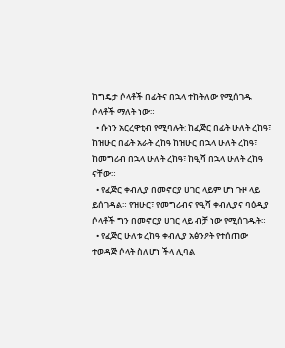ከግዴታ ሶላቶች በፊትና በኋላ ተከትለው የሚሰገዱ ሶላቶች ማለት ነው።
  • ሱነን አርረዋቲብ የሚባሉት: ከፈጅር በፊት ሁለት ረከዓ፣ ከዝሁር በፊት አራት ረከዓ ከዝሁር በኋላ ሁለት ረከዓ፣ ከመግሪብ በኋላ ሁለት ረከዓ፣ ከዒሻ በኋላ ሁለት ረከዓ ናቸው።
  • የፈጅር ቀብሊያ በመኖርያ ሀገር ላይም ሆነ ጉዞ ላይ ይሰገዳል። የዝሁር፣ የመግሪብና የዒሻ ቀብሊያና ባዕዲያ ሶላቶች ግን በመኖርያ ሀገር ላይ ብቻ ነው የሚሰገዱት።
  • የፈጅር ሁለቱ ረከዓ ቀብሊያ አፅንዖት የተሰጠው ተወዳጅ ሶላት ስለሆነ ችላ ሊባል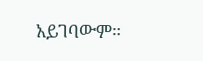አይገባውም።